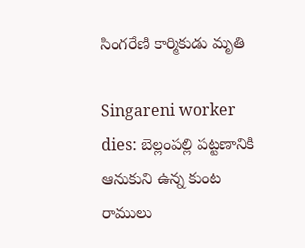సింగరేణి కార్మికుడు మృతి

Singareni worker dies: బెల్లంప‌ల్లి ప‌ట్ట‌ణానికి ఆనుకుని ఉన్న కుంట రాములు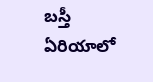బ‌స్తీ ఏరియాలో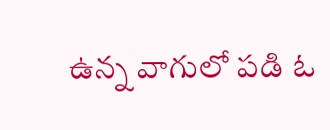ఉన్న వాగులో ప‌డి ఓ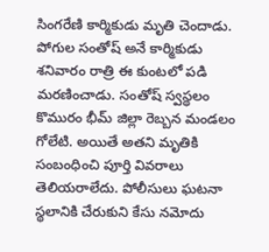సింగ‌రేణి కార్మికుడు మృతి చెందాడు. పోగుల సంతోష్ అనే కార్మికుడు శ‌నివారం రాత్రి ఈ కుంట‌లో ప‌డి మ‌ర‌ణించాడు. సంతోష్ స్వ‌స్థ‌లం కొమురం భీమ్ జిల్లా రెబ్బ‌న మండ‌లం గోలేటి. అయితే అత‌ని మృతికి సంబంధించి పూర్తి వివ‌రాలు తెలియ‌రాలేదు. పోలీసులు ఘ‌ట‌నా స్థ‌లానికి చేరుకుని కేసు న‌మోదు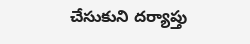చేసుకుని ద‌ర్యాప్తు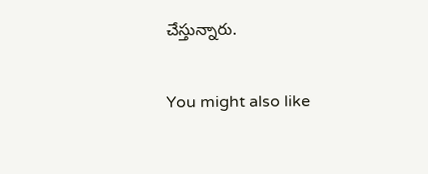చేస్తున్నారు.

You might also like